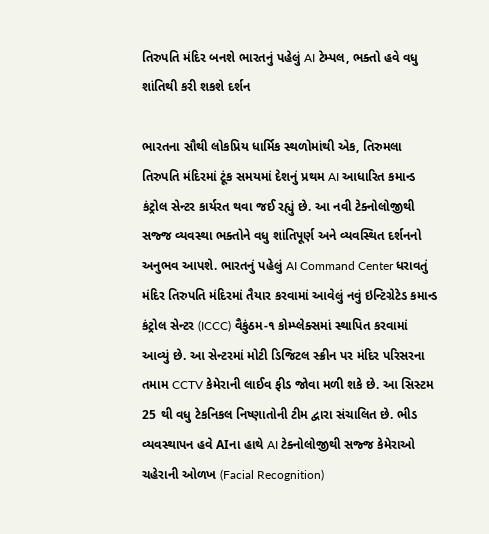તિરુપતિ મંદિર બનશે ભારતનું પહેલું AI ટેમ્પલ, ભક્તો હવે વધુ શાંતિથી કરી શકશે દર્શન

ભારતના સૌથી લોકપ્રિય ધાર્મિક સ્થળોમાંથી એક, તિરુમલા તિરુપતિ મંદિરમાં ટૂંક સમયમાં દેશનું પ્રથમ AI આધારિત કમાન્ડ કંટ્રોલ સેન્ટર કાર્યરત થવા જઈ રહ્યું છે. આ નવી ટેક્નોલોજીથી સજ્જ વ્યવસ્થા ભક્તોને વધુ શાંતિપૂર્ણ અને વ્યવસ્થિત દર્શનનો અનુભવ આપશે. ભારતનું પહેલું AI Command Center ધરાવતું મંદિર તિરુપતિ મંદિરમાં તૈયાર કરવામાં આવેલું નવું ઇન્ટિગ્રેટેડ કમાન્ડ કંટ્રોલ સેન્ટર (ICCC) વૈકુંઠમ-૧ કોમ્પ્લેક્સમાં સ્થાપિત કરવામાં આવ્યું છે. આ સેન્ટરમાં મોટી ડિજિટલ સ્ક્રીન પર મંદિર પરિસરના તમામ CCTV કેમેરાની લાઈવ ફીડ જોવા મળી શકે છે. આ સિસ્ટમ 25 થી વધુ ટેકનિકલ નિષ્ણાતોની ટીમ દ્વારા સંચાલિત છે. ભીડ વ્યવસ્થાપન હવે AIના હાથે AI ટેક્નોલોજીથી સજ્જ કેમેરાઓ ચહેરાની ઓળખ (Facial Recognition)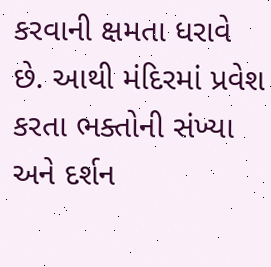કરવાની ક્ષમતા ધરાવે છે. આથી મંદિરમાં પ્રવેશ કરતા ભક્તોની સંખ્યા અને દર્શન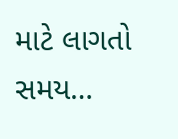માટે લાગતો સમય…